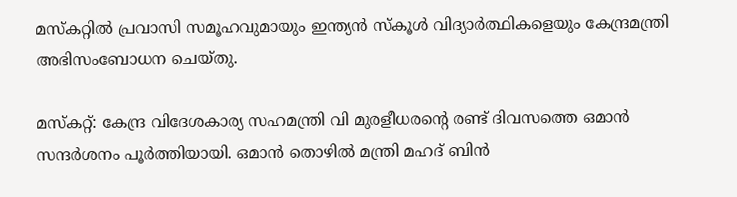മസ്‌കറ്റില്‍ പ്രവാസി സമൂഹവുമായും ഇന്ത്യന്‍ സ്‌കൂള്‍ വിദ്യാര്‍ത്ഥികളെയും കേന്ദ്രമന്ത്രി അഭിസംബോധന ചെയ്തു.

മസ്‌കറ്റ്: കേന്ദ്ര വിദേശകാര്യ സഹമന്ത്രി വി മുരളീധരന്റെ രണ്ട് ദിവസത്തെ ഒമാൻ സന്ദർശനം പൂർത്തിയായി. ഒമാന്‍ തൊഴില്‍ മന്ത്രി മഹദ് ബിൻ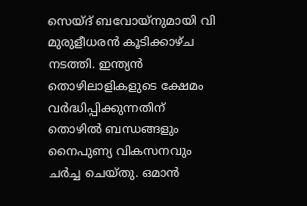സെയ്ദ് ബവോയ്നുമായി വി മുരുളീധരന്‍ കൂടിക്കാഴ്ച നടത്തി. ഇന്ത്യൻ തൊഴിലാളികളുടെ ക്ഷേമം വർദ്ധിപ്പിക്കുന്നതിന് തൊഴിൽ ബന്ധങ്ങളും നൈപുണ്യ വികസനവും ചർച്ച ചെയ്തു. ഒമാൻ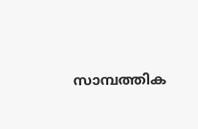സാമ്പത്തിക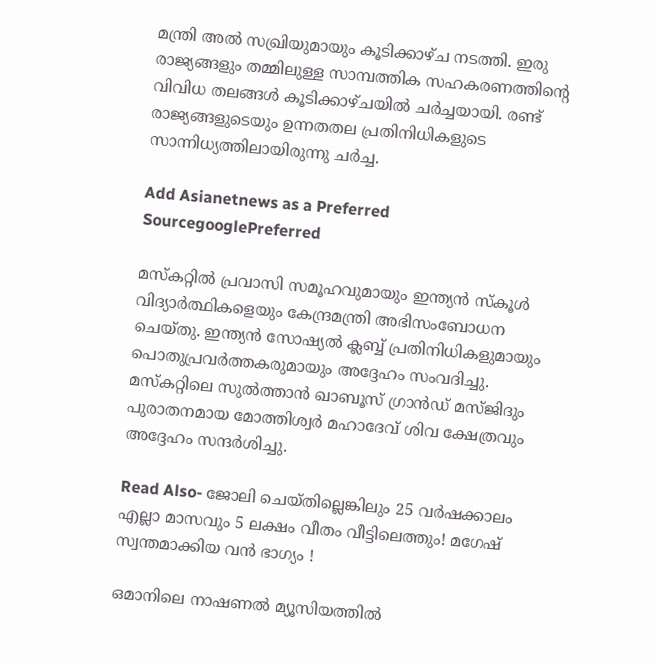മന്ത്രി അൽ സഖ്രിയുമായും കൂടിക്കാഴ്ച നടത്തി. ഇരു രാജ്യങ്ങളും തമ്മിലുള്ള സാമ്പത്തിക സഹകരണത്തിന്റെ വിവിധ തലങ്ങള്‍ കൂടിക്കാഴ്ചയില്‍ ചര്‍ച്ചയായി. രണ്ട് രാജ്യങ്ങളുടെയും ഉന്നതതല പ്രതിനിധികളുടെ സാന്നിധ്യത്തിലായിരുന്നു ചര്‍ച്ച.

Add Asianetnews as a Preferred SourcegooglePreferred

മസ്‌കറ്റില്‍ പ്രവാസി സമൂഹവുമായും ഇന്ത്യന്‍ സ്‌കൂള്‍ വിദ്യാര്‍ത്ഥികളെയും കേന്ദ്രമന്ത്രി അഭിസംബോധന ചെയ്തു. ഇന്ത്യന്‍ സോഷ്യല്‍ ക്ലബ്ബ് പ്രതിനിധികളുമായും പൊതുപ്രവര്‍ത്തകരുമായും അദ്ദേഹം സംവദിച്ചു. മസ്‌കറ്റിലെ സുല്‍ത്താന്‍ ഖാബൂസ് ഗ്രാന്‍ഡ് മസ്ജിദും പുരാതനമായ മോത്തിശ്വര്‍ മഹാദേവ് ശിവ ക്ഷേത്രവും അദ്ദേഹം സന്ദര്‍ശിച്ചു.

Read Also- ജോലി ചെയ്തില്ലെങ്കിലും 25 വർഷക്കാലം എല്ലാ മാസവും 5 ലക്ഷം വീതം വീട്ടിലെത്തും! മഗേഷ് സ്വന്തമാക്കിയ വൻ ഭാഗ്യം !

ഒമാനിലെ നാഷണൽ മ്യൂസിയത്തിൽ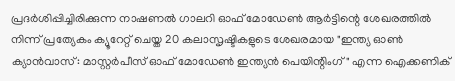പ്രദർശിപ്പിച്ചിരിക്കുന്ന നാഷണൽ ഗാലറി ഓഫ് മോഡേൺ ആർട്ടിന്റെ ശേഖരത്തിൽ നിന്ന് പ്രത്യേകം ക്യൂറേറ്റ് ചെയ്ത 20 കലാസൃഷ്ടികളുടെ ശേഖരമായ "ഇന്ത്യ ഓൺ ക്യാൻവാസ്: മാസ്റ്റർപീസ് ഓഫ് മോഡേൺ ഇന്ത്യൻ പെയിന്റിംഗ്" എന്ന ഐക്കണിക്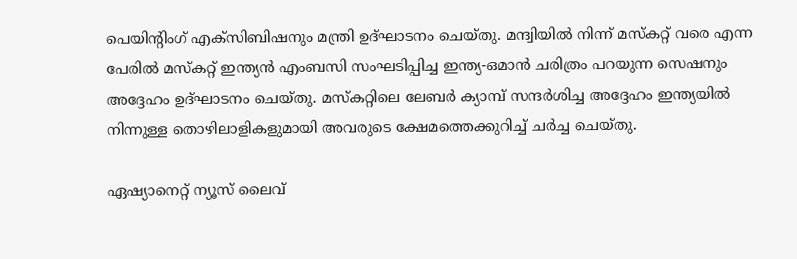പെയിന്റിംഗ് എക്‌സിബിഷനും മന്ത്രി ഉദ്ഘാടനം ചെയ്തു. മന്ദ്വിയില്‍ നിന്ന് മസ്‌കറ്റ് വരെ എന്ന പേരില്‍ മസ്‌കറ്റ് ഇന്ത്യന്‍ എംബസി സംഘടിപ്പിച്ച ഇന്ത്യ-ഒമാന്‍ ചരിത്രം പറയുന്ന സെഷനും അദ്ദേഹം ഉദ്ഘാടനം ചെയ്തു. മസ്‌കറ്റിലെ ലേബർ ക്യാമ്പ് സന്ദർശിച്ച അദ്ദേഹം ഇന്ത്യയിൽ നിന്നുള്ള തൊഴിലാളികളുമായി അവരുടെ ക്ഷേമത്തെക്കുറിച്ച് ചർച്ച ചെയ്തു.

ഏഷ്യാനെറ്റ് ന്യൂസ് ലൈവ്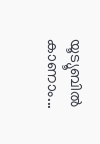യൂട്യൂബില്‍ കാണാം...